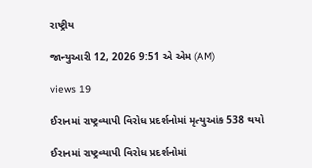રાષ્ટ્રીય

જાન્યુઆરી 12, 2026 9:51 એ એમ (AM)

views 19

ઈરાનમાં રાષ્ટ્રવ્યાપી વિરોધ પ્રદર્શનોમાં મૃત્યુઆંક 538 થયો

ઈરાનમાં રાષ્ટ્રવ્યાપી વિરોધ પ્રદર્શનોમાં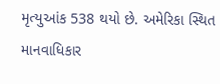મૃત્યુઆંક 538 થયો છે. અમેરિકા સ્થિત માનવાધિકાર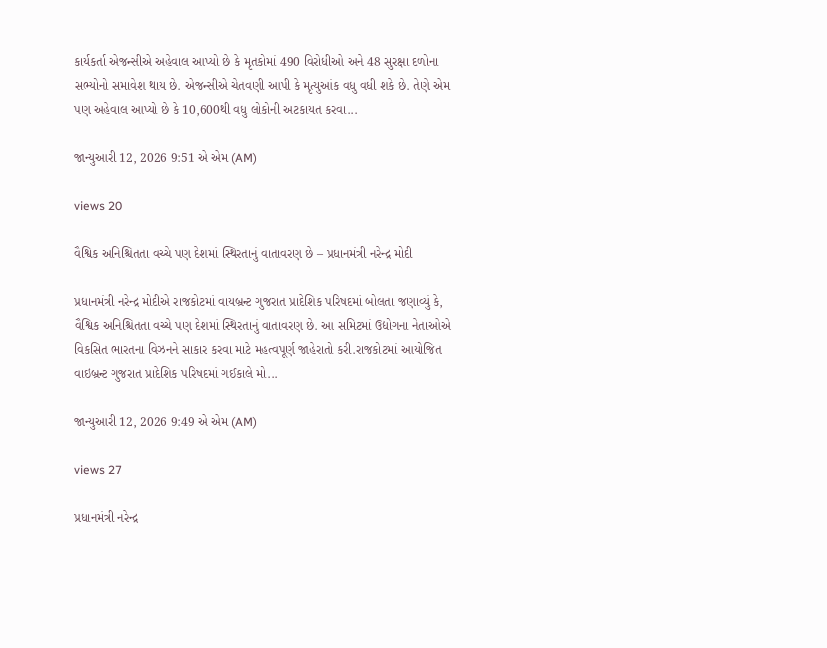કાર્યકર્તા એજન્સીએ અહેવાલ આપ્યો છે કે મૃતકોમાં 490 વિરોધીઓ અને 48 સુરક્ષા દળોના સભ્યોનો સમાવેશ થાય છે. એજન્સીએ ચેતવણી આપી કે મૃત્યુઆંક વધુ વધી શકે છે. તેણે એમ પણ અહેવાલ આપ્યો છે કે 10,600થી વધુ લોકોની અટકાયત કરવા...

જાન્યુઆરી 12, 2026 9:51 એ એમ (AM)

views 20

વૈશ્વિક અનિશ્ચિતતા વચ્ચે પણ દેશમાં સ્થિરતાનું વાતાવરણ છે – પ્રધાનમંત્રી નરેન્દ્ર મોદી

પ્રધાનમંત્રી નરેન્દ્ર મોદીએ રાજકોટમાં વાયબ્રન્ટ ગુજરાત પ્રાદેશિક પરિષદમાં બોલતા જણાવ્યું કે, વૈશ્વિક અનિશ્ચિતતા વચ્ચે પણ દેશમાં સ્થિરતાનું વાતાવરણ છે. આ સમિટમાં ઉદ્યોગના નેતાઓએ વિકસિત ભારતના વિઝનને સાકાર કરવા માટે મહત્વપૂર્ણ જાહેરાતો કરી.રાજકોટમાં આયોજિત વાઇબ્રન્ટ ગુજરાત પ્રાદેશિક પરિષદમાં ગઈકાલે મો...

જાન્યુઆરી 12, 2026 9:49 એ એમ (AM)

views 27

પ્રધાનમંત્રી નરેન્દ્ર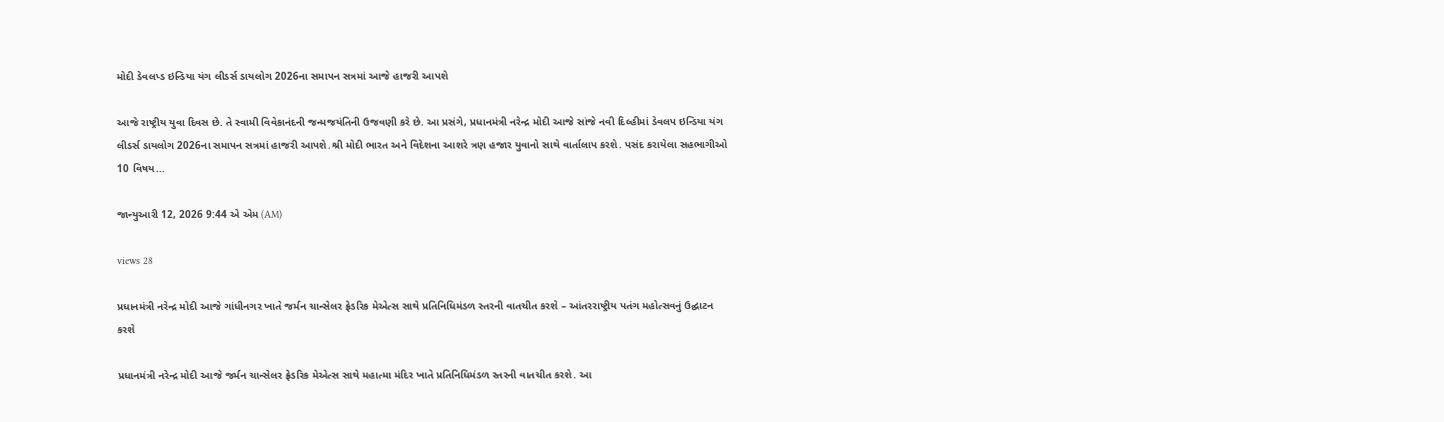મોદી ડેવલપ્ડ ઇન્ડિયા યંગ લીડર્સ ડાયલોગ 2026ના સમાપન સત્રમાં આજે હાજરી આપશે

આજે રાષ્ટ્રીય યુવા દિવસ છે. તે સ્વામી વિવેકાનંદની જન્મજયંતિની ઉજવણી કરે છે. આ પ્રસંગે, પ્રધાનમંત્રી નરેન્દ્ર મોદી આજે સાંજે નવી દિલ્હીમાં ડેવલપ ઇન્ડિયા યંગ લીડર્સ ડાયલોગ 2026ના સમાપન સત્રમાં હાજરી આપશે.શ્રી મોદી ભારત અને વિદેશના આશરે ત્રણ હજાર યુવાનો સાથે વાર્તાલાપ કરશે. પસંદ કરાયેલા સહભાગીઓ 10 વિષય...

જાન્યુઆરી 12, 2026 9:44 એ એમ (AM)

views 28

પ્રધાનમંત્રી નરેન્દ્ર મોદી આજે ગાંધીનગર ખાતે જર્મન ચાન્સેલર ફ્રેડરિક મેએત્સ સાથે પ્રતિનિધિમંડળ સ્તરની વાતચીત કરશે – આંતરરાષ્ટ્રીય પતંગ મહોત્સવનું ઉદ્ઘાટન કરશે

પ્રધાનમંત્રી નરેન્દ્ર મોદી આજે જર્મન ચાન્સેલર ફ્રેડરિક મેએત્સ સાથે મહાત્મા મંદિર ખાતે પ્રતિનિધિમંડળ સ્તરની વાતચીત કરશે. આ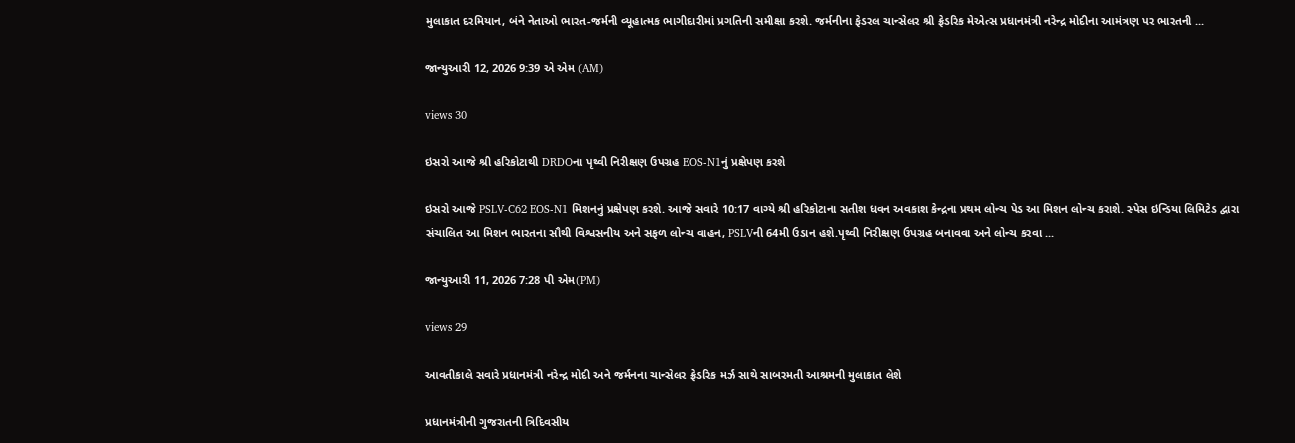મુલાકાત દરમિયાન, બંને નેતાઓ ભારત-જર્મની વ્યૂહાત્મક ભાગીદારીમાં પ્રગતિની સમીક્ષા કરશે. જર્મનીના ફેડરલ ચાન્સેલર શ્રી ફ્રેડરિક મેએત્સ પ્રધાનમંત્રી નરેન્દ્ર મોદીના આમંત્રણ પર ભારતની ...

જાન્યુઆરી 12, 2026 9:39 એ એમ (AM)

views 30

ઇસરો આજે શ્રી હરિકોટાથી DRDOના પૃથ્વી નિરીક્ષણ ઉપગ્રહ EOS-N1નું પ્રક્ષેપણ કરશે

ઇસરો આજે PSLV-C62 EOS-N1 મિશનનું પ્રક્ષેપણ કરશે. આજે સવારે 10:17 વાગ્યે શ્રી હરિકોટાના સતીશ ધવન અવકાશ કેન્દ્રના પ્રથમ લોન્ચ પેડ આ મિશન લોન્ચ કરાશે. સ્પેસ ઇન્ડિયા લિમિટેડ દ્વારા સંચાલિત આ મિશન ભારતના સૌથી વિશ્વસનીય અને સફળ લોન્ચ વાહન, PSLVની 64મી ઉડાન હશે.પૃથ્વી નિરીક્ષણ ઉપગ્રહ બનાવવા અને લોન્ચ કરવા ...

જાન્યુઆરી 11, 2026 7:28 પી એમ(PM)

views 29

આવતીકાલે સવારે પ્રધાનમંત્રી નરેન્દ્ર મોદી અને જર્મનના ચાન્સેલર ફ્રેડરિક મર્ઝ સાથે સાબરમતી આશ્રમની મુલાકાત લેશે

પ્રધાનમંત્રીની ગુજરાતની ત્રિદિવસીય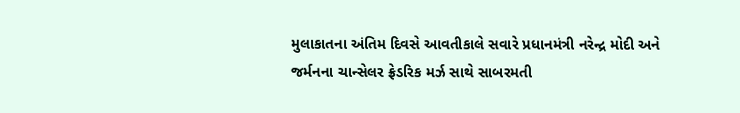મુલાકાતના અંતિમ દિવસે આવતીકાલે સવારે પ્રધાનમંત્રી નરેન્દ્ર મોદી અને જર્મનના ચાન્સેલર ફ્રેડરિક મર્ઝ સાથે સાબરમતી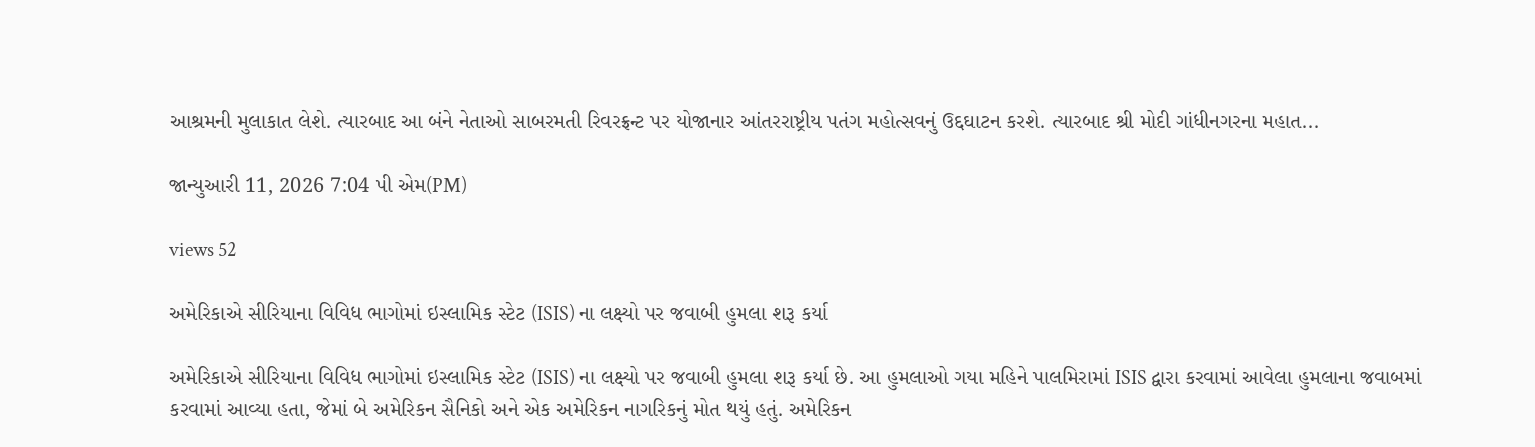આશ્રમની મુલાકાત લેશે. ત્યારબાદ આ બંને નેતાઓ સાબરમતી રિવરફ્રન્ટ પર યોજાનાર આંતરરાષ્ટ્રીય પતંગ મહોત્સવનું ઉદ્દઘાટન કરશે. ત્યારબાદ શ્રી મોદી ગાંધીનગરના મહાત...

જાન્યુઆરી 11, 2026 7:04 પી એમ(PM)

views 52

અમેરિકાએ સીરિયાના વિવિધ ભાગોમાં ઇસ્લામિક સ્ટેટ (ISIS) ના લક્ષ્યો પર જવાબી હુમલા શરૂ કર્યા

અમેરિકાએ સીરિયાના વિવિધ ભાગોમાં ઇસ્લામિક સ્ટેટ (ISIS) ના લક્ષ્યો પર જવાબી હુમલા શરૂ કર્યા છે. આ હુમલાઓ ગયા મહિને પાલમિરામાં ISIS દ્વારા કરવામાં આવેલા હુમલાના જવાબમાં કરવામાં આવ્યા હતા, જેમાં બે અમેરિકન સૈનિકો અને એક અમેરિકન નાગરિકનું મોત થયું હતું. અમેરિકન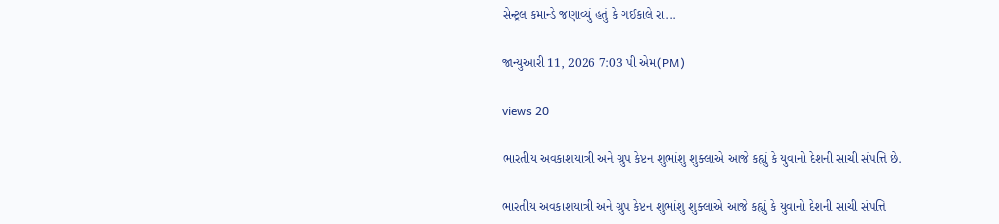સેન્ટ્રલ કમાન્ડે જણાવ્યું હતું કે ગઈકાલે રા...

જાન્યુઆરી 11, 2026 7:03 પી એમ(PM)

views 20

ભારતીય અવકાશયાત્રી અને ગ્રુપ કેપ્ટન શુભાંશુ શુક્લાએ આજે કહ્યું કે યુવાનો દેશની સાચી સંપત્તિ છે.

ભારતીય અવકાશયાત્રી અને ગ્રુપ કેપ્ટન શુભાંશુ શુક્લાએ આજે કહ્યું કે યુવાનો દેશની સાચી સંપત્તિ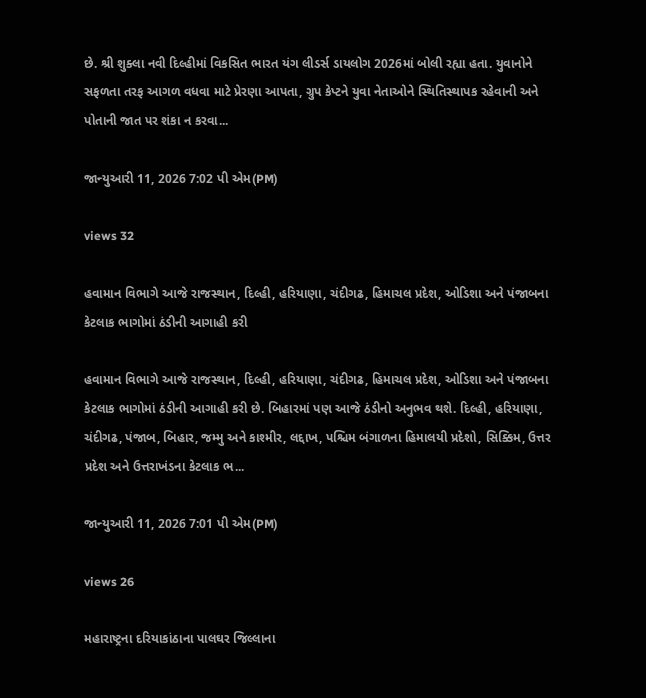છે. શ્રી શુક્લા નવી દિલ્હીમાં વિકસિત ભારત યંગ લીડર્સ ડાયલોગ 2026માં બોલી રહ્યા હતા. યુવાનોને સફળતા તરફ આગળ વધવા માટે પ્રેરણા આપતા, ગ્રુપ કેપ્ટને યુવા નેતાઓને સ્થિતિસ્થાપક રહેવાની અને પોતાની જાત પર શંકા ન કરવા...

જાન્યુઆરી 11, 2026 7:02 પી એમ(PM)

views 32

હવામાન વિભાગે આજે રાજસ્થાન, દિલ્હી, હરિયાણા, ચંદીગઢ, હિમાચલ પ્રદેશ, ઓડિશા અને પંજાબના કેટલાક ભાગોમાં ઠંડીની આગાહી કરી

હવામાન વિભાગે આજે રાજસ્થાન, દિલ્હી, હરિયાણા, ચંદીગઢ, હિમાચલ પ્રદેશ, ઓડિશા અને પંજાબના કેટલાક ભાગોમાં ઠંડીની આગાહી કરી છે. બિહારમાં પણ આજે ઠંડીનો અનુભવ થશે. દિલ્હી, હરિયાણા, ચંદીગઢ, પંજાબ, બિહાર, જમ્મુ અને કાશ્મીર, લદ્દાખ, પશ્ચિમ બંગાળના હિમાલયી પ્રદેશો, સિક્કિમ, ઉત્તર પ્રદેશ અને ઉત્તરાખંડના કેટલાક ભ...

જાન્યુઆરી 11, 2026 7:01 પી એમ(PM)

views 26

મહારાષ્ટ્રના દરિયાકાંઠાના પાલઘર જિલ્લાના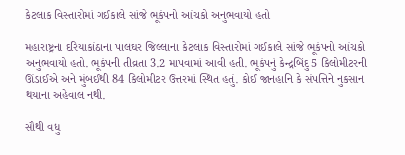કેટલાક વિસ્તારોમાં ગઈકાલે સાંજે ભૂકંપનો આંચકો અનુભવાયો હતો

મહારાષ્ટ્રના દરિયાકાંઠાના પાલઘર જિલ્લાના કેટલાક વિસ્તારોમાં ગઈકાલે સાંજે ભૂકંપનો આંચકો અનુભવાયો હતો. ભૂકંપની તીવ્રતા 3.2 માપવામાં આવી હતી. ભૂકંપનું કેન્દ્રબિંદુ 5 કિલોમીટરની ઊંડાઈએ અને મુંબઈથી 84 કિલોમીટર ઉત્તરમાં સ્થિત હતું. કોઈ જાનહાનિ કે સંપત્તિને નુકસાન થયાના અહેવાલ નથી.

સૌથી વધુ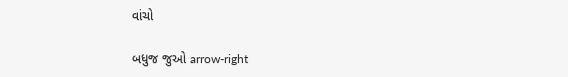વાંચો

બધુજ જુઓ arrow-right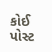કોઈ પોસ્ટ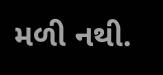મળી નથી.